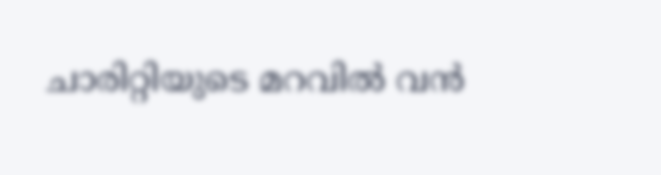ചാരിറ്റിയുടെ മറവിൽ വൻ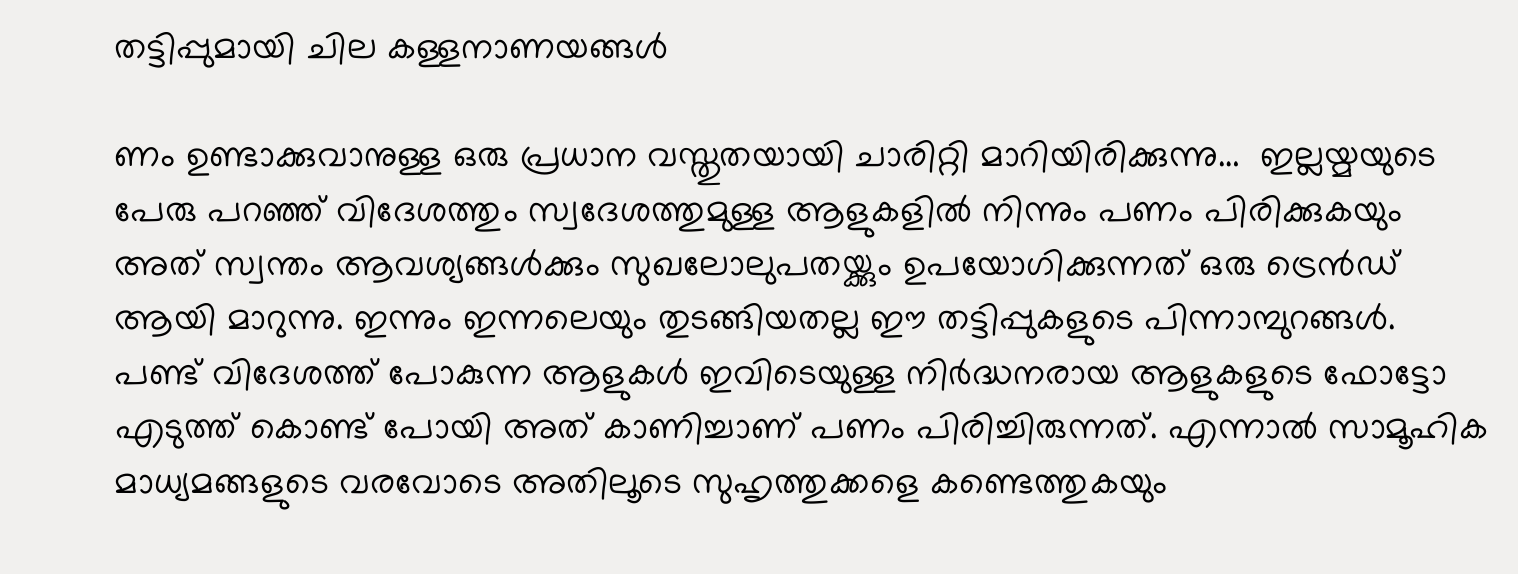തട്ടിപ്പുമായി ചില കള്ളനാണയങ്ങൾ

ണം ഉണ്ടാക്കുവാനുള്ള ഒരു പ്രധാന വസ്തുതയായി ചാരിറ്റി മാറിയിരിക്കുന്നു…  ഇല്ലയ്മയുടെ പേരു പറഞ്ഞ് വിദേശത്തും സ്വദേശത്തുമുള്ള ആളുകളിൽ നിന്നും പണം പിരിക്കുകയും അത് സ്വന്തം ആവശ്യങ്ങൾക്കും സുഖലോലുപതയ്ക്കും ഉപയോഗിക്കുന്നത് ഒരു ട്രെൻഡ് ആയി മാറുന്നു. ഇന്നും ഇന്നലെയും തുടങ്ങിയതല്ല ഈ തട്ടിപ്പുകളുടെ പിന്നാമ്പുറങ്ങൾ. പണ്ട് വിദേശത്ത് പോകുന്ന ആളുകൾ ഇവിടെയുള്ള നിർദ്ധനരായ ആളുകളുടെ ഫോട്ടോ എടുത്ത് കൊണ്ട് പോയി അത് കാണിച്ചാണ് പണം പിരിച്ചിരുന്നത്. എന്നാൽ സാമൂഹിക മാധ്യമങ്ങളുടെ വരവോടെ അതിലൂടെ സുഹൃത്തുക്കളെ കണ്ടെത്തുകയും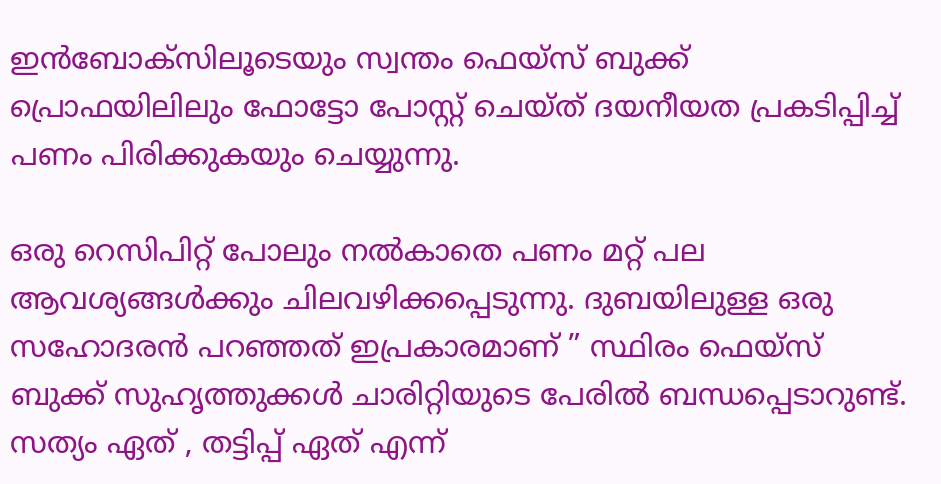ഇൻബോക്സിലൂടെയും സ്വന്തം ഫെയ്സ് ബുക്ക് പ്രൊഫയിലിലും ഫോട്ടോ പോസ്റ്റ് ചെയ്ത് ദയനീയത പ്രകടിപ്പിച്ച് പണം പിരിക്കുകയും ചെയ്യുന്നു.

ഒരു റെസിപിറ്റ് പോലും നൽകാതെ പണം മറ്റ് പല ആവശ്യങ്ങൾക്കും ചിലവഴിക്കപ്പെടുന്നു. ദുബയിലുള്ള ഒരു സഹോദരൻ പറഞ്ഞത് ഇപ്രകാരമാണ് ” സ്ഥിരം ഫെയ്സ് ബുക്ക് സുഹൃത്തുക്കൾ ചാരിറ്റിയുടെ പേരിൽ ബന്ധപ്പെടാറുണ്ട്. സത്യം ഏത് , തട്ടിപ്പ് ഏത് എന്ന്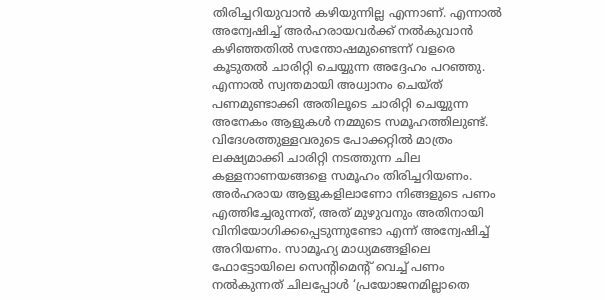തിരിച്ചറിയുവാൻ കഴിയുന്നില്ല എന്നാണ്. എന്നാൽ അന്വേഷിച്ച് അർഹരായവർക്ക് നൽകുവാൻ കഴിഞ്ഞതിൽ സന്തോഷമുണ്ടെന്ന് വളരെ കൂടുതൽ ചാരിറ്റി ചെയ്യുന്ന അദ്ദേഹം പറഞ്ഞു.
എന്നാൽ സ്വന്തമായി അധ്വാനം ചെയ്ത് പണമുണ്ടാക്കി അതിലൂടെ ചാരിറ്റി ചെയ്യുന്ന അനേകം ആളുകൾ നമ്മുടെ സമൂഹത്തിലുണ്ട്. വിദേശത്തുള്ളവരുടെ പോക്കറ്റിൽ മാത്രം ലക്ഷ്യമാക്കി ചാരിറ്റി നടത്തുന്ന ചില കള്ളനാണയങ്ങളെ സമൂഹം തിരിച്ചറിയണം. അർഹരായ ആളുകളിലാണോ നിങ്ങളുടെ പണം എത്തിച്ചേരുന്നത്, അത് മുഴുവനും അതിനായി വിനിയോഗിക്കപ്പെടുന്നുണ്ടോ എന്ന് അന്വേഷിച്ച് അറിയണം. സാമൂഹ്യ മാധ്യമങ്ങളിലെ ഫോട്ടോയിലെ സെന്റിമെന്റ് വെച്ച് പണം നൽകുന്നത് ചിലപ്പോൾ ‘പ്രയോജനമില്ലാതെ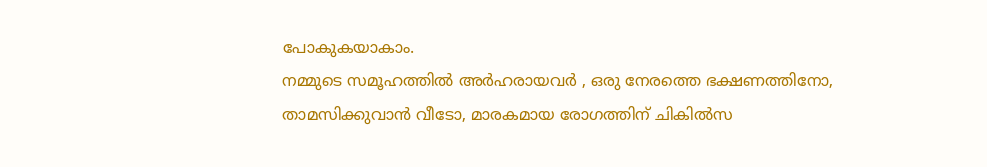പോകുകയാകാം.
നമ്മുടെ സമൂഹത്തിൽ അർഹരായവർ , ഒരു നേരത്തെ ഭക്ഷണത്തിനോ, താമസിക്കുവാൻ വീടോ, മാരകമായ രോഗത്തിന് ചികിൽസ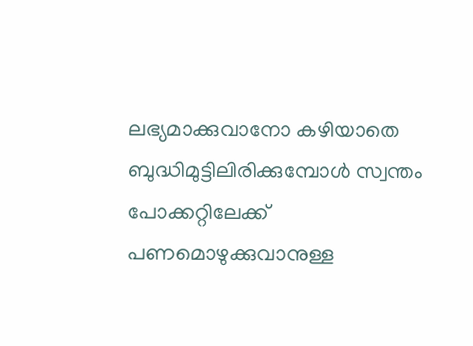ലഭ്യമാക്കുവാനോ കഴിയാതെ ബുദ്ധിമുട്ടിലിരിക്കുമ്പോൾ സ്വന്തം പോക്കറ്റിലേക്ക് പണമൊഴുക്കുവാനുള്ള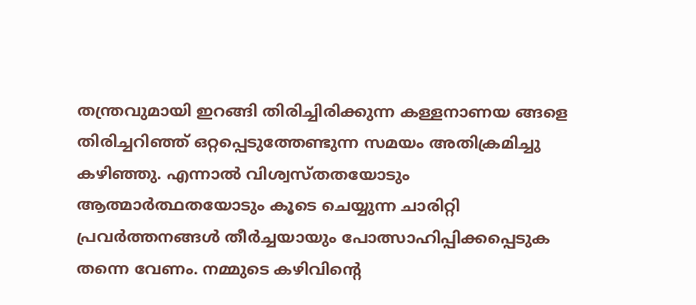തന്ത്രവുമായി ഇറങ്ങി തിരിച്ചിരിക്കുന്ന കള്ളനാണയ ങ്ങളെ തിരിച്ചറിഞ്ഞ് ഒറ്റപ്പെടുത്തേണ്ടുന്ന സമയം അതിക്രമിച്ചു കഴിഞ്ഞു. എന്നാൽ വിശ്വസ്തതയോടും ആത്മാർത്ഥതയോടും കൂടെ ചെയ്യുന്ന ചാരിറ്റി പ്രവർത്തനങ്ങൾ തീർച്ചയായും പോത്സാഹിപ്പിക്കപ്പെടുക തന്നെ വേണം. നമ്മുടെ കഴിവിന്റെ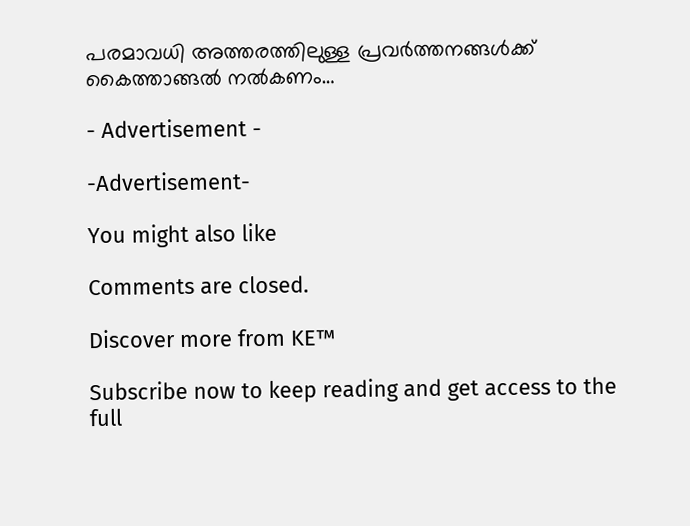പരമാവധി അത്തരത്തിലുള്ള പ്രവർത്തനങ്ങൾക്ക് കൈത്താങ്ങൽ നൽകണം…

- Advertisement -

-Advertisement-

You might also like

Comments are closed.

Discover more from KE™

Subscribe now to keep reading and get access to the full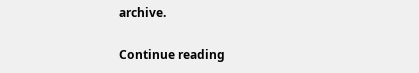archive.

Continue reading